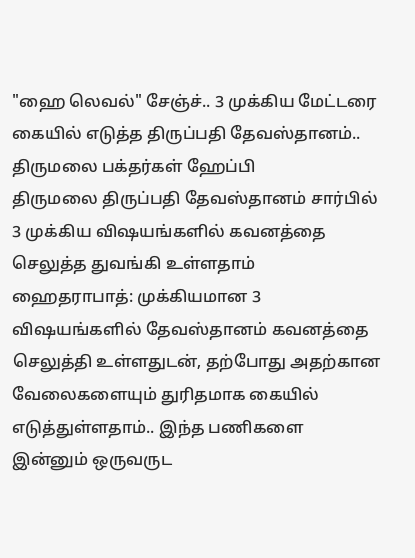"ஹை லெவல்" சேஞ்ச்.. 3 முக்கிய மேட்டரை கையில் எடுத்த திருப்பதி தேவஸ்தானம்.. திருமலை பக்தர்கள் ஹேப்பி
திருமலை திருப்பதி தேவஸ்தானம் சார்பில் 3 முக்கிய விஷயங்களில் கவனத்தை செலுத்த துவங்கி உள்ளதாம்
ஹைதராபாத்: முக்கியமான 3 விஷயங்களில் தேவஸ்தானம் கவனத்தை செலுத்தி உள்ளதுடன், தற்போது அதற்கான வேலைகளையும் துரிதமாக கையில் எடுத்துள்ளதாம்.. இந்த பணிகளை இன்னும் ஒருவருட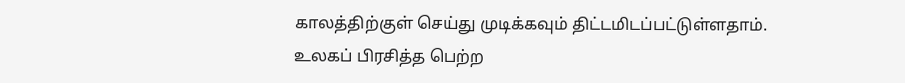காலத்திற்குள் செய்து முடிக்கவும் திட்டமிடப்பட்டுள்ளதாம்.
உலகப் பிரசித்த பெற்ற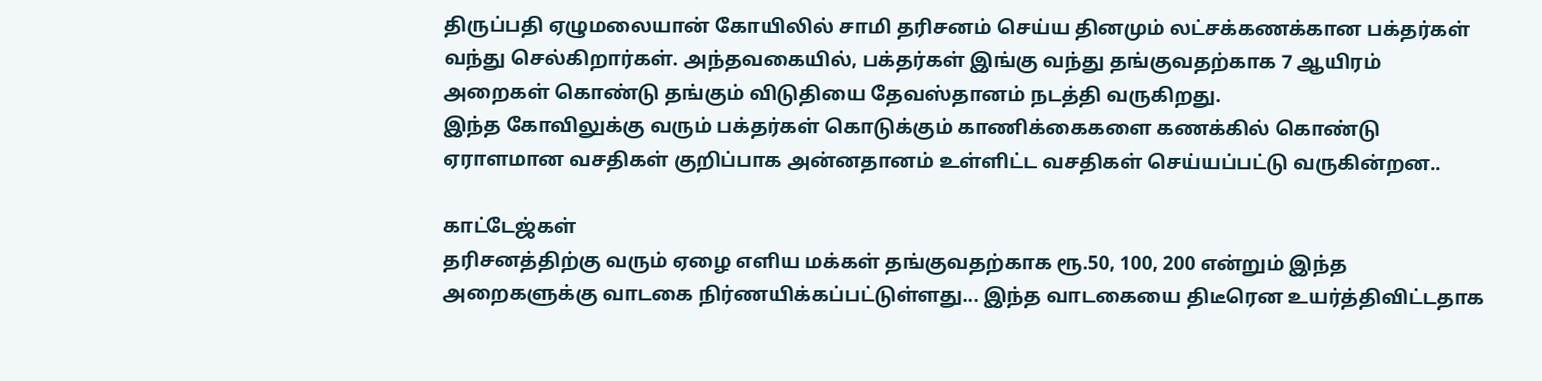திருப்பதி ஏழுமலையான் கோயிலில் சாமி தரிசனம் செய்ய தினமும் லட்சக்கணக்கான பக்தர்கள் வந்து செல்கிறார்கள். அந்தவகையில், பக்தர்கள் இங்கு வந்து தங்குவதற்காக 7 ஆயிரம் அறைகள் கொண்டு தங்கும் விடுதியை தேவஸ்தானம் நடத்தி வருகிறது.
இந்த கோவிலுக்கு வரும் பக்தர்கள் கொடுக்கும் காணிக்கைகளை கணக்கில் கொண்டு ஏராளமான வசதிகள் குறிப்பாக அன்னதானம் உள்ளிட்ட வசதிகள் செய்யப்பட்டு வருகின்றன..

காட்டேஜ்கள்
தரிசனத்திற்கு வரும் ஏழை எளிய மக்கள் தங்குவதற்காக ரூ.50, 100, 200 என்றும் இந்த அறைகளுக்கு வாடகை நிர்ணயிக்கப்பட்டுள்ளது... இந்த வாடகையை திடீரென உயர்த்திவிட்டதாக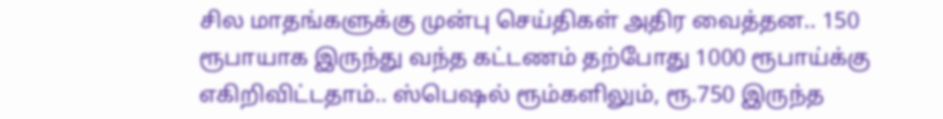சில மாதங்களுக்கு முன்பு செய்திகள் அதிர வைத்தன.. 150 ரூபாயாக இருந்து வந்த கட்டணம் தற்போது 1000 ரூபாய்க்கு எகிறிவிட்டதாம்.. ஸ்பெஷல் ரூம்களிலும், ரூ.750 இருந்த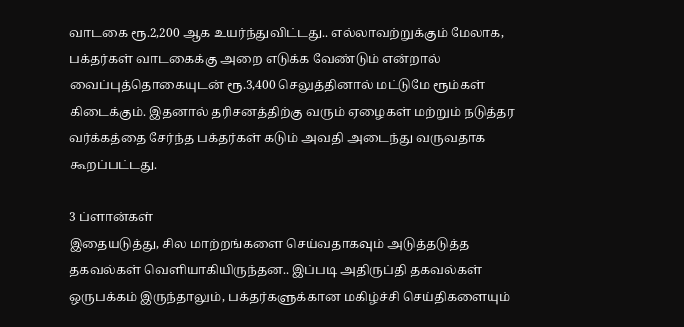வாடகை ரூ.2,200 ஆக உயர்ந்துவிட்டது.. எல்லாவற்றுக்கும் மேலாக, பக்தர்கள் வாடகைக்கு அறை எடுக்க வேண்டும் என்றால் வைப்புத்தொகையுடன் ரூ.3,400 செலுத்தினால் மட்டுமே ரூம்கள் கிடைக்கும். இதனால் தரிசனத்திற்கு வரும் ஏழைகள் மற்றும் நடுத்தர வர்க்கத்தை சேர்ந்த பக்தர்கள் கடும் அவதி அடைந்து வருவதாக கூறப்பட்டது.

3 ப்ளான்கள்
இதையடுத்து, சில மாற்றங்களை செய்வதாகவும் அடுத்தடுத்த தகவல்கள் வெளியாகியிருந்தன.. இப்படி அதிருப்தி தகவல்கள் ஒருபக்கம் இருந்தாலும், பக்தர்களுக்கான மகிழ்ச்சி செய்திகளையும்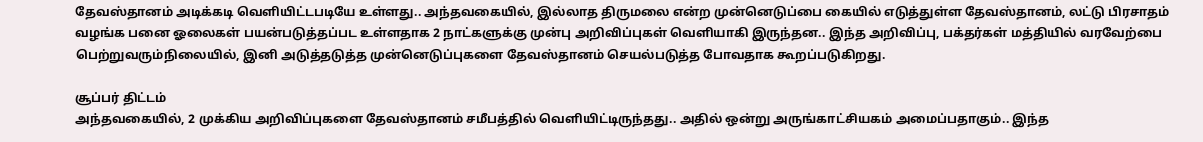தேவஸ்தானம் அடிக்கடி வெளியிட்டபடியே உள்ளது.. அந்தவகையில், இல்லாத திருமலை என்ற முன்னெடுப்பை கையில் எடுத்துள்ள தேவஸ்தானம், லட்டு பிரசாதம் வழங்க பனை ஓலைகள் பயன்படுத்தப்பட உள்ளதாக 2 நாட்களுக்கு முன்பு அறிவிப்புகள் வெளியாகி இருந்தன.. இந்த அறிவிப்பு, பக்தர்கள் மத்தியில் வரவேற்பை பெற்றுவரும்நிலையில், இனி அடுத்தடுத்த முன்னெடுப்புகளை தேவஸ்தானம் செயல்படுத்த போவதாக கூறப்படுகிறது.

சூப்பர் திட்டம்
அந்தவகையில், 2 முக்கிய அறிவிப்புகளை தேவஸ்தானம் சமீபத்தில் வெளியிட்டிருந்தது.. அதில் ஒன்று அருங்காட்சியகம் அமைப்பதாகும்.. இந்த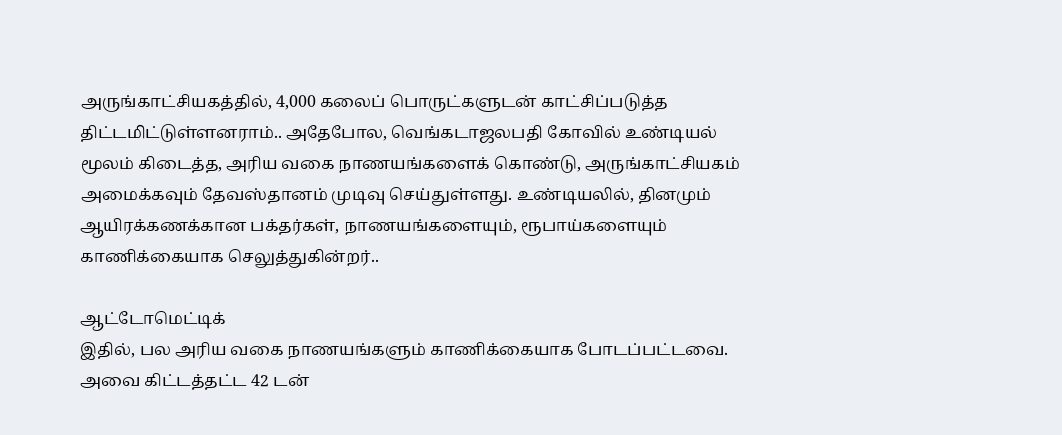அருங்காட்சியகத்தில், 4,000 கலைப் பொருட்களுடன் காட்சிப்படுத்த திட்டமிட்டுள்ளனராம்.. அதேபோல, வெங்கடாஜலபதி கோவில் உண்டியல் மூலம் கிடைத்த, அரிய வகை நாணயங்களைக் கொண்டு, அருங்காட்சியகம் அமைக்கவும் தேவஸ்தானம் முடிவு செய்துள்ளது. உண்டியலில், தினமும் ஆயிரக்கணக்கான பக்தர்கள், நாணயங்களையும், ரூபாய்களையும் காணிக்கையாக செலுத்துகின்றர்..

ஆட்டோமெட்டிக்
இதில், பல அரிய வகை நாணயங்களும் காணிக்கையாக போடப்பட்டவை. அவை கிட்டத்தட்ட 42 டன்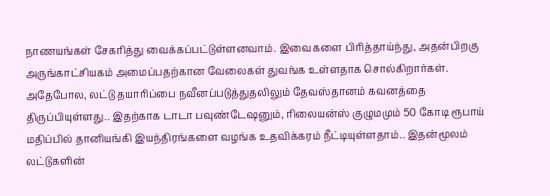நாணயங்கள் சேகரித்து வைக்கப்பட்டுள்ளனவாம். இவைகளை பிரித்தாய்ந்து, அதன்பிறகு அருங்காட்சியகம் அமைப்பதற்கான வேலைகள் துவங்க உள்ளதாக சொல்கிறார்கள். அதேபோல, லட்டு தயாரிப்பை நவீனப்படுத்துதலிலும் தேவஸ்தானம் கவனத்தை திருப்பியுள்ளது.. இதற்காக டாடா பவுண்டேஷனும், ரிலையன்ஸ் குழுமமும் 50 கோடி ரூபாய் மதிப்பில் தானியங்கி இயந்திரங்களை வழங்க உதவிக்கரம் நீட்டியுள்ளதாம்.. இதன்மூலம் லட்டுகளின்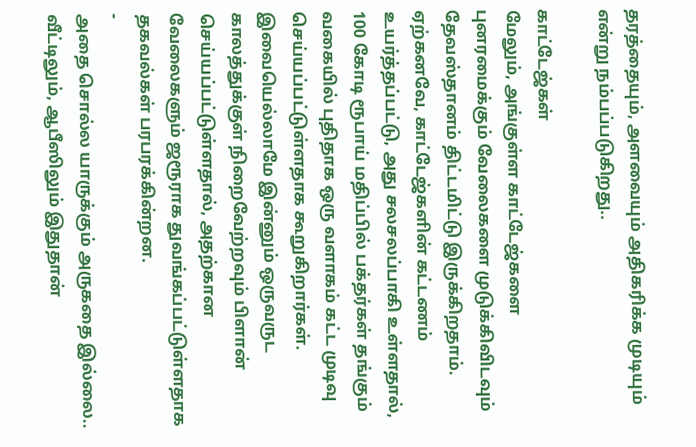தரத்தையும், அளவையும் அதிகரிக்க முடியும் என்று நம்பப்படுகிறது..

காட்டேஜ்கள்
மேலும், அங்குள்ள காட்டேஜ்களை புனரமைக்கும் வேலைகளை முடுக்கிவிடவும் தேவஸ்தானம் திட்டமிட்டு இருக்கிறதாம். ஏற்கனவே, காட்டேஜ்களின் கட்டணம் உயர்த்தப்பட்டு, அது சலசலப்பாகி உள்ளதால், 100 கோடி ரூபாய் மதிப்பில் பக்தர்கள் தங்கும் வகையில் புதிதாக ஒரு வளாகம் கட்ட முடிவு செய்யப்பட்டுள்ளதாக கூறுகிறார்கள். இவையெல்லாமே இன்னும் ஒருவருட காலத்துக்குள் நிறைவேற்றவும் பிளான் செய்யப்பட்டுள்ளதால், அதற்கான வேலைகளும் ஜரூராக துவங்கப்பட்டுள்ளதாக தகவல்கள் பரபரக்கின்றன.
-
அதை சொல்ல யாருக்கும் அருகதை இல்லை.. வீட்டிலும், ஆபீஸிலும் இதுதான்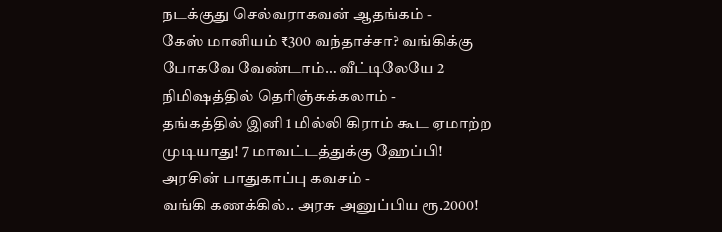நடக்குது செல்வராகவன் ஆதங்கம் -
கேஸ் மானியம் ₹300 வந்தாச்சா? வங்கிக்கு போகவே வேண்டாம்… வீட்டிலேயே 2 நிமிஷத்தில் தெரிஞ்சுக்கலாம் -
தங்கத்தில் இனி 1 மில்லி கிராம் கூட ஏமாற்ற முடியாது! 7 மாவட்டத்துக்கு ஹேப்பி! அரசின் பாதுகாப்பு கவசம் -
வங்கி கணக்கில்.. அரசு அனுப்பிய ரூ.2000!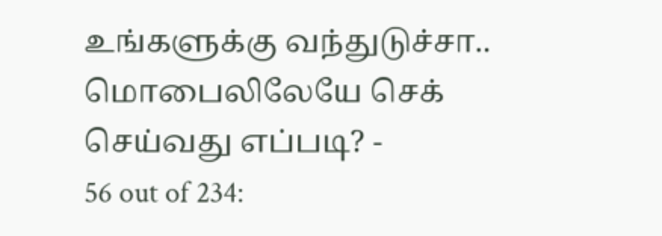உங்களுக்கு வந்துடுச்சா.. மொபைலிலேயே செக் செய்வது எப்படி? -
56 out of 234: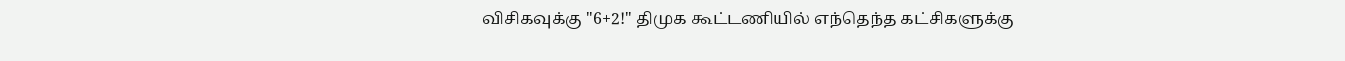விசிகவுக்கு "6+2!" திமுக கூட்டணியில் எந்தெந்த கட்சிகளுக்கு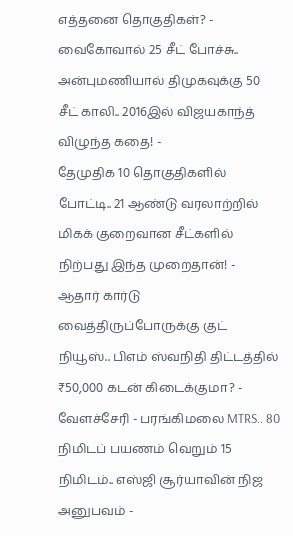எத்தனை தொகுதிகள்? -
வைகோவால் 25 சீட் போச்சு.. அன்புமணியால் திமுகவுக்கு 50 சீட் காலி.. 2016இல் விஜயகாந்த் விழுந்த கதை! -
தேமுதிக 10 தொகுதிகளில் போட்டி.. 21 ஆண்டு வரலாற்றில் மிகக் குறைவான சீட்களில் நிற்பது இந்த முறைதான்! -
ஆதார் கார்டு வைத்திருப்போருக்கு குட் நியூஸ்.. பிஎம் ஸ்வநிதி திட்டத்தில் ₹50,000 கடன் கிடைக்குமா? -
வேளச்சேரி - பரங்கிமலை MTRS.. 80 நிமிடப் பயணம் வெறும் 15 நிமிடம்.. எஸ்ஜி சூர்யாவின் நிஜ அனுபவம் -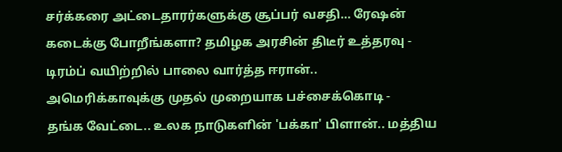சர்க்கரை அட்டைதாரர்களுக்கு சூப்பர் வசதி… ரேஷன் கடைக்கு போறீங்களா? தமிழக அரசின் திடீர் உத்தரவு -
டிரம்ப் வயிற்றில் பாலை வார்த்த ஈரான்.. அமெரிக்காவுக்கு முதல் முறையாக பச்சைக்கொடி -
தங்க வேட்டை.. உலக நாடுகளின் 'பக்கா' பிளான்.. மத்திய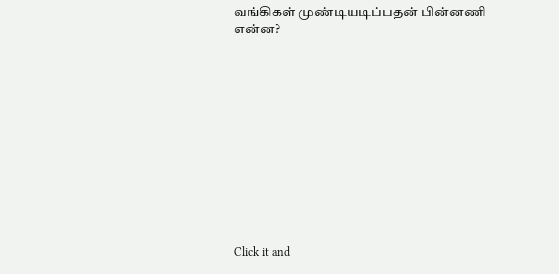வங்கிகள் முண்டியடிப்பதன் பின்னணி என்ன?












Click it and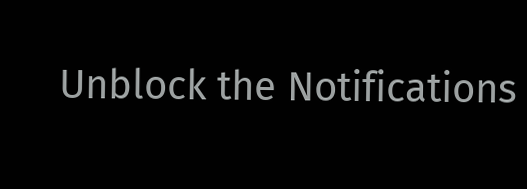Unblock the Notifications